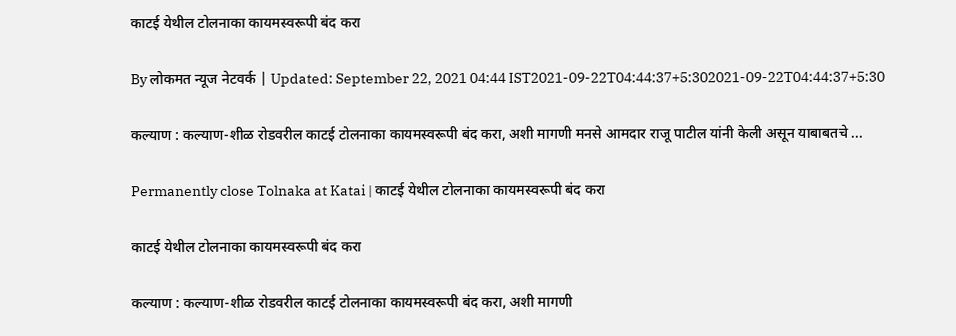काटई येथील टोलनाका कायमस्वरूपी बंद करा

By लोकमत न्यूज नेटवर्क | Updated: September 22, 2021 04:44 IST2021-09-22T04:44:37+5:302021-09-22T04:44:37+5:30

कल्याण : कल्याण-शीळ रोडवरील काटई टोलनाका कायमस्वरूपी बंद करा, अशी मागणी मनसे आमदार राजू पाटील यांनी केली असून याबाबतचे ...

Permanently close Tolnaka at Katai | काटई येथील टोलनाका कायमस्वरूपी बंद करा

काटई येथील टोलनाका कायमस्वरूपी बंद करा

कल्याण : कल्याण-शीळ रोडवरील काटई टोलनाका कायमस्वरूपी बंद करा, अशी मागणी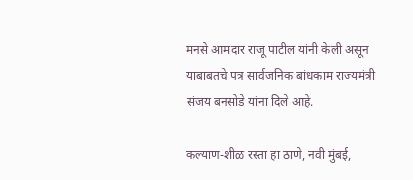मनसे आमदार राजू पाटील यांनी केली असून याबाबतचे पत्र सार्वजनिक बांधकाम राज्यमंत्री संजय बनसोडे यांना दिले आहे.

कल्याण-शीळ रस्ता हा ठाणे, नवी मुंबई,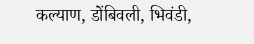कल्याण, डोंबिवली, भिवंडी,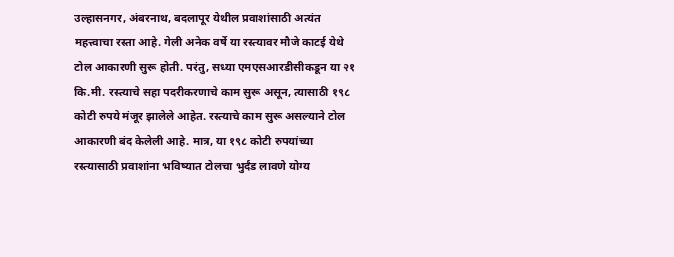उल्हासनगर, अंबरनाथ, बदलापूर येथील प्रवाशांसाठी अत्यंत महत्त्वाचा रस्ता आहे. गेली अनेक वर्षे या रस्त्यावर मौजे काटई येथे टोल आकारणी सुरू होती. परंतु, सध्या एमएसआरडीसीकडून या २१ कि.मी. रस्त्याचे सहा पदरीकरणाचे काम सुरू असून, त्यासाठी १९८ कोटी रुपये मंजूर झालेले आहेत. रस्त्याचे काम सुरू असल्याने टोल आकारणी बंद केलेली आहे. मात्र, या १९८ कोटी रुपयांच्या रस्त्यासाठी प्रवाशांना भविष्यात टोलचा भुर्दंड लावणे योग्य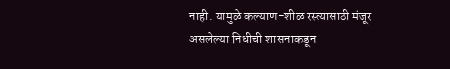नाही. यामुळे कल्याण-शीळ रस्त्यासाठी मंजूर असलेल्या निधीची शासनाकडून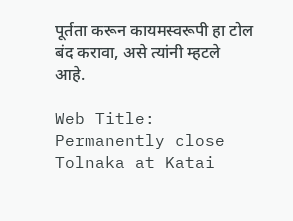पूर्तता करून कायमस्वरूपी हा टोल बंद करावा, असे त्यांनी म्हटले आहे.

Web Title: Permanently close Tolnaka at Katai